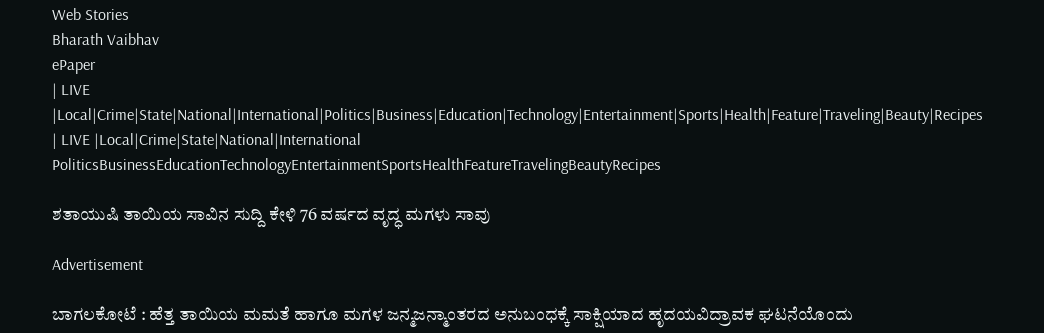Web Stories
Bharath Vaibhav
ePaper
| LIVE |Local|Crime|State|National|International|Politics|Business|Education|Technology|Entertainment|Sports|Health|Feature|Traveling|Beauty|Recipes
| LIVE |Local|Crime|State|National|International
PoliticsBusinessEducationTechnologyEntertainmentSportsHealthFeatureTravelingBeautyRecipes

ಶತಾಯುಷಿ ತಾಯಿಯ ಸಾವಿನ ಸುದ್ದಿ ಕೇಳಿ 76 ವರ್ಷದ ವೃದ್ಧ ಮಗಳು ಸಾವು

Advertisement

ಬಾಗಲಕೋಟೆ : ಹೆತ್ತ ತಾಯಿಯ ಮಮತೆ ಹಾಗೂ ಮಗಳ ಜನ್ಮಜನ್ಮಾಂತರದ ಅನುಬಂಧಕ್ಕೆ ಸಾಕ್ಷಿಯಾದ ಹೃದಯವಿದ್ರಾವಕ ಘಟನೆಯೊಂದು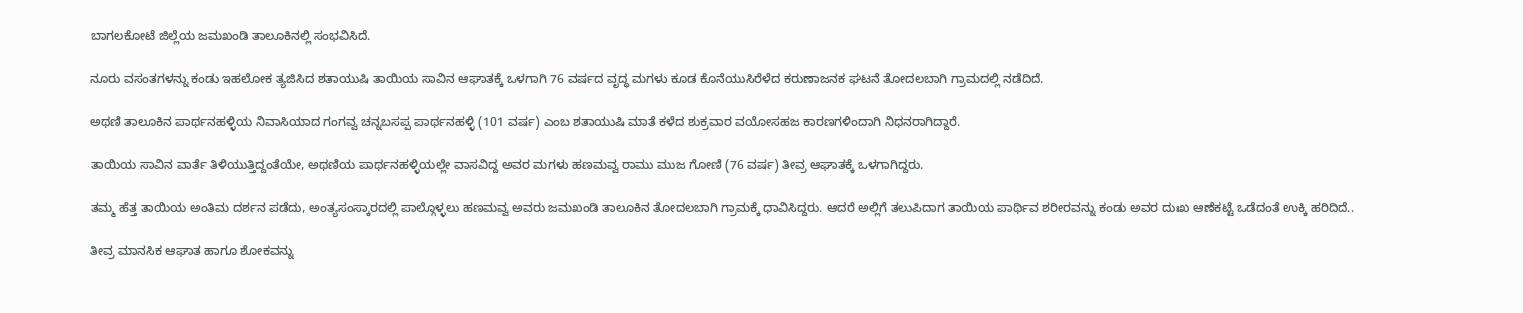ಬಾಗಲಕೋಟೆ ಜಿಲ್ಲೆಯ ಜಮಖಂಡಿ ತಾಲೂಕಿನಲ್ಲಿ ಸಂಭವಿಸಿದೆ.

ನೂರು ವಸಂತಗಳನ್ನು ಕಂಡು ಇಹಲೋಕ ತ್ಯಜಿಸಿದ ಶತಾಯುಷಿ ತಾಯಿಯ ಸಾವಿನ ಆಘಾತಕ್ಕೆ ಒಳಗಾಗಿ 76 ವರ್ಷದ ವೃದ್ಧ ಮಗಳು ಕೂಡ ಕೊನೆಯುಸಿರೆಳೆದ ಕರುಣಾಜನಕ ಘಟನೆ ತೋದಲಬಾಗಿ ಗ್ರಾಮದಲ್ಲಿ ನಡೆದಿದೆ.

ಅಥಣಿ ತಾಲೂಕಿನ ಪಾರ್ಥನಹಳ್ಳಿಯ ನಿವಾಸಿಯಾದ ಗಂಗವ್ವ ಚನ್ನಬಸಪ್ಪ ಪಾರ್ಥನಹಳ್ಳಿ (101 ವರ್ಷ) ಎಂಬ ಶತಾಯುಷಿ ಮಾತೆ ಕಳೆದ ಶುಕ್ರವಾರ ವಯೋಸಹಜ ಕಾರಣಗಳಿಂದಾಗಿ ನಿಧನರಾಗಿದ್ದಾರೆ.

ತಾಯಿಯ ಸಾವಿನ ವಾರ್ತೆ ತಿಳಿಯುತ್ತಿದ್ದಂತೆಯೇ, ಅಥಣಿಯ ಪಾರ್ಥನಹಳ್ಳಿಯಲ್ಲೇ ವಾಸವಿದ್ದ ಅವರ ಮಗಳು ಹಣಮವ್ವ ರಾಮು ಮುಜ ಗೋಣಿ (76 ವರ್ಷ) ತೀವ್ರ ಆಘಾತಕ್ಕೆ ಒಳಗಾಗಿದ್ದರು.

ತಮ್ಮ ಹೆತ್ತ ತಾಯಿಯ ಅಂತಿಮ ದರ್ಶನ ಪಡೆದು, ಅಂತ್ಯಸಂಸ್ಕಾರದಲ್ಲಿ ಪಾಲ್ಗೊಳ್ಳಲು ಹಣಮವ್ವ ಅವರು ಜಮಖಂಡಿ ತಾಲೂಕಿನ ತೋದಲಬಾಗಿ ಗ್ರಾಮಕ್ಕೆ ಧಾವಿಸಿದ್ದರು. ಆದರೆ ಅಲ್ಲಿಗೆ ತಲುಪಿದಾಗ ತಾಯಿಯ ಪಾರ್ಥಿವ ಶರೀರವನ್ನು ಕಂಡು ಅವರ ದುಃಖ ಆಣೆಕಟ್ಟೆ ಒಡೆದಂತೆ ಉಕ್ಕಿ ಹರಿದಿದೆ..

ತೀವ್ರ ಮಾನಸಿಕ ಆಘಾತ ಹಾಗೂ ಶೋಕವನ್ನು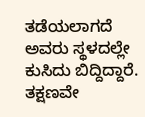ತಡೆಯಲಾಗದೆ ಅವರು ಸ್ಥಳದಲ್ಲೇ ಕುಸಿದು ಬಿದ್ದಿದ್ದಾರೆ. ತಕ್ಷಣವೇ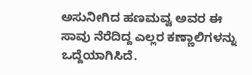ಅಸುನೀಗಿದ ಹಣಮವ್ವ ಅವರ ಈ ಸಾವು ನೆರೆದಿದ್ದ ಎಲ್ಲರ ಕಣ್ಣಾಲಿಗಳನ್ನು ಒದ್ದೆಯಾಗಿಸಿದೆ.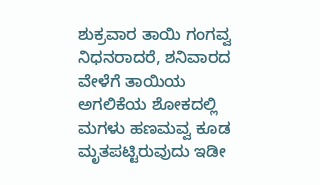ಶುಕ್ರವಾರ ತಾಯಿ ಗಂಗವ್ವ ನಿಧನರಾದರೆ, ಶನಿವಾರದ ವೇಳೆಗೆ ತಾಯಿಯ ಅಗಲಿಕೆಯ ಶೋಕದಲ್ಲಿ ಮಗಳು ಹಣಮವ್ವ ಕೂಡ ಮೃತಪಟ್ಟಿರುವುದು ಇಡೀ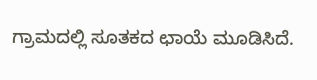ಗ್ರಾಮದಲ್ಲಿ ಸೂತಕದ ಛಾಯೆ ಮೂಡಿಸಿದೆ.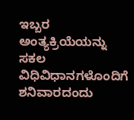ಇಬ್ಬರ ಅಂತ್ಯಕ್ರಿಯೆಯನ್ನು ಸಕಲ ವಿಧಿವಿಧಾನಗಳೊಂದಿಗೆ ಶನಿವಾರದಂದು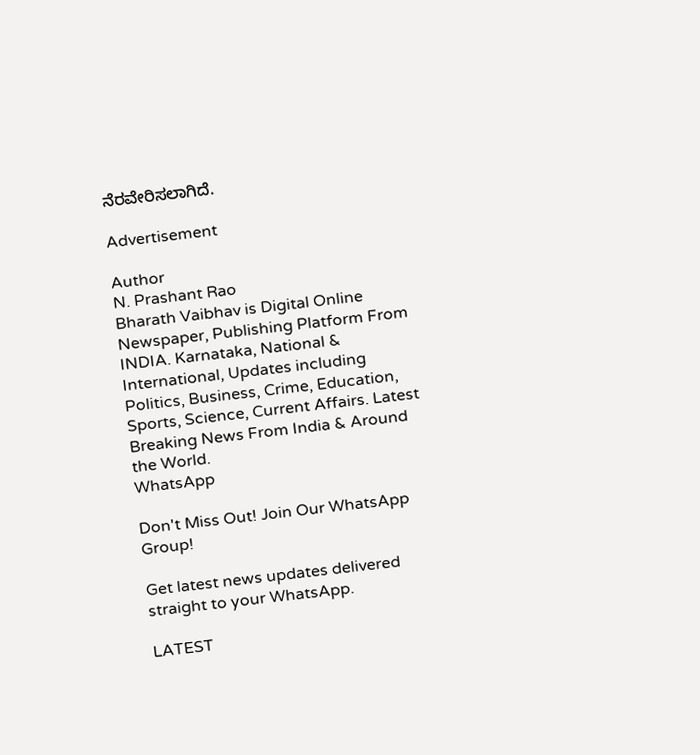ನೆರವೇರಿಸಲಾಗಿದೆ.

Advertisement

Author
N. Prashant Rao
Bharath Vaibhav is Digital Online Newspaper, Publishing Platform From INDIA. Karnataka, National & International, Updates including Politics, Business, Crime, Education, Sports, Science, Current Affairs. Latest Breaking News From India & Around the World.
WhatsApp

Don't Miss Out! Join Our WhatsApp Group!

Get latest news updates delivered straight to your WhatsApp.

LATEST